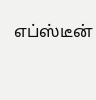எப்ஸ்டீன்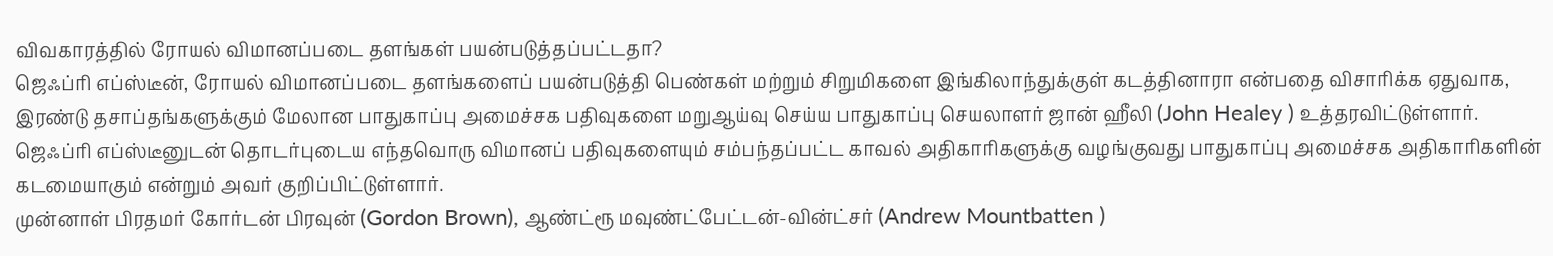விவகாரத்தில் ரோயல் விமானப்படை தளங்கள் பயன்படுத்தப்பட்டதா?
ஜெஃப்ரி எப்ஸ்டீன், ரோயல் விமானப்படை தளங்களைப் பயன்படுத்தி பெண்கள் மற்றும் சிறுமிகளை இங்கிலாந்துக்குள் கடத்தினாரா என்பதை விசாரிக்க ஏதுவாக, இரண்டு தசாப்தங்களுக்கும் மேலான பாதுகாப்பு அமைச்சக பதிவுகளை மறுஆய்வு செய்ய பாதுகாப்பு செயலாளர் ஜான் ஹீலி (John Healey ) உத்தரவிட்டுள்ளார்.
ஜெஃப்ரி எப்ஸ்டீனுடன் தொடர்புடைய எந்தவொரு விமானப் பதிவுகளையும் சம்பந்தப்பட்ட காவல் அதிகாரிகளுக்கு வழங்குவது பாதுகாப்பு அமைச்சக அதிகாரிகளின் கடமையாகும் என்றும் அவர் குறிப்பிட்டுள்ளார்.
முன்னாள் பிரதமர் கோர்டன் பிரவுன் (Gordon Brown), ஆண்ட்ரூ மவுண்ட்பேட்டன்-வின்ட்சர் (Andrew Mountbatten )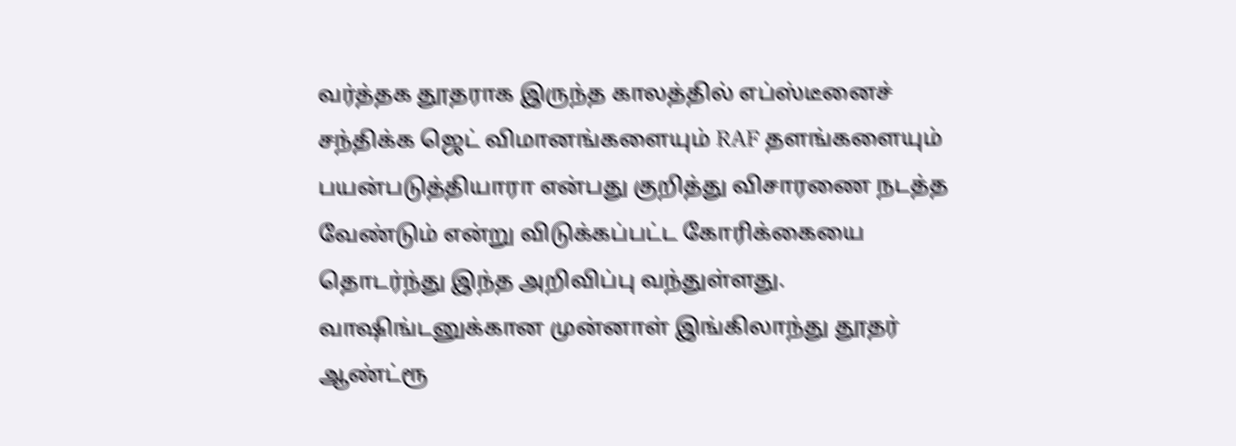வர்த்தக தூதராக இருந்த காலத்தில் எப்ஸ்டீனைச் சந்திக்க ஜெட் விமானங்களையும் RAF தளங்களையும் பயன்படுத்தியாரா என்பது குறித்து விசாரணை நடத்த வேண்டும் என்று விடுக்கப்பட்ட கோரிக்கையை தொடர்ந்து இந்த அறிவிப்பு வந்துள்ளது.
வாஷிங்டனுக்கான முன்னாள் இங்கிலாந்து தூதர் ஆண்ட்ரூ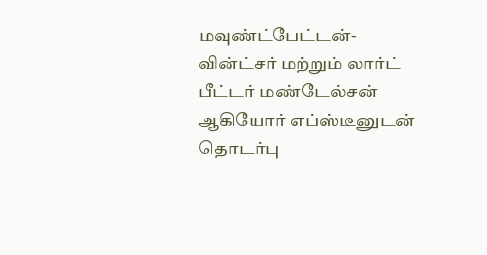மவுண்ட்பேட்டன்-வின்ட்சர் மற்றும் லார்ட் பீட்டர் மண்டேல்சன் ஆகியோர் எப்ஸ்டீனுடன் தொடர்பு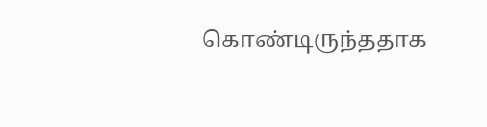கொண்டிருந்ததாக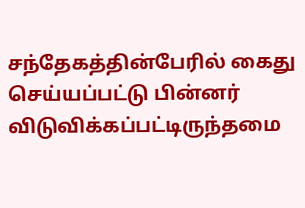சந்தேகத்தின்பேரில் கைது செய்யப்பட்டு பின்னர் விடுவிக்கப்பட்டிருந்தமை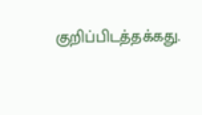குறிப்பிடத்தக்கது.